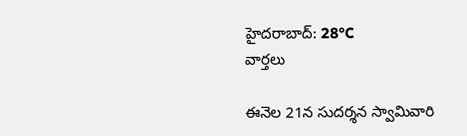హైదరాబాద్: 28°C
వార్తలు

ఈనెల 21న సుదర్శన స్వామివారి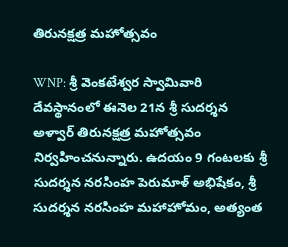తిరునక్షత్ర మహోత్సవం

WNP: శ్రీ వెంకటేశ్వర స్వామివారి దేవస్థానంలో ఈనెల 21న శ్రీ సుదర్శన అళ్వార్ తిరునక్షత్ర మహోత్సవం నిర్వహించనున్నారు. ఉదయం 9 గంటలకు శ్రీ సుదర్శన నరసింహ పెరుమాళ్ అభిషేకం, శ్రీ సుదర్శన నరసింహ మహాహోమం, అత్యంత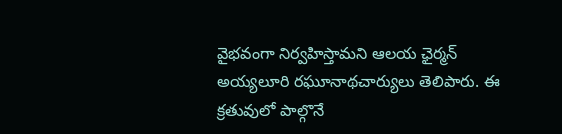వైభవంగా నిర్వహిస్తామని ఆలయ ఛైర్మన్ అయ్యలూరి రఘూనాథచార్యులు తెలిపారు. ఈ క్రతువులో పాల్గొనే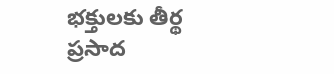భక్తులకు తీర్థ ప్రసాద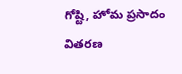గోష్టి, హోమ ప్రసాదం వితరణ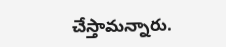చేస్తామన్నారు.